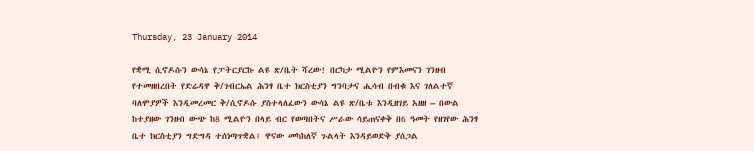Thursday, 23 January 2014

የቋሚ ሲኖዶሱን ውሳኔ የፓትርያርኩ ልዩ ጽ/ቤት ሻረው! በርካታ ሚልዮን የምእመናን ገንዘብ የተመዘበረበት የድሬዳዋ ቅ/ገብርኤል ሕንፃ ቤተ ክርስቲያን ግንባታና ሒሳብ በብቁ እና ገለልተኛ ባለሞያዎች እንዲመረመር ቅ/ሲኖዶሱ ያስተላለፈውን ውሳኔ ልዩ ጽ/ቤቱ እንዲዘገይ አዘዘ – በውል ከተያዘው ገንዘብ ውጭ ከ8 ሚልዮን በላይ ብር የወጣበትና ሥራው ሳይጠናቀቅ በ6 ዓመት የዘገየው ሕንፃ ቤተ ክርስቲያን ግድግዳ ተሰነጣጥቋል፤ ዋናው መካከለኛ ጉልላት እንዳይወድቅ ያሰጋል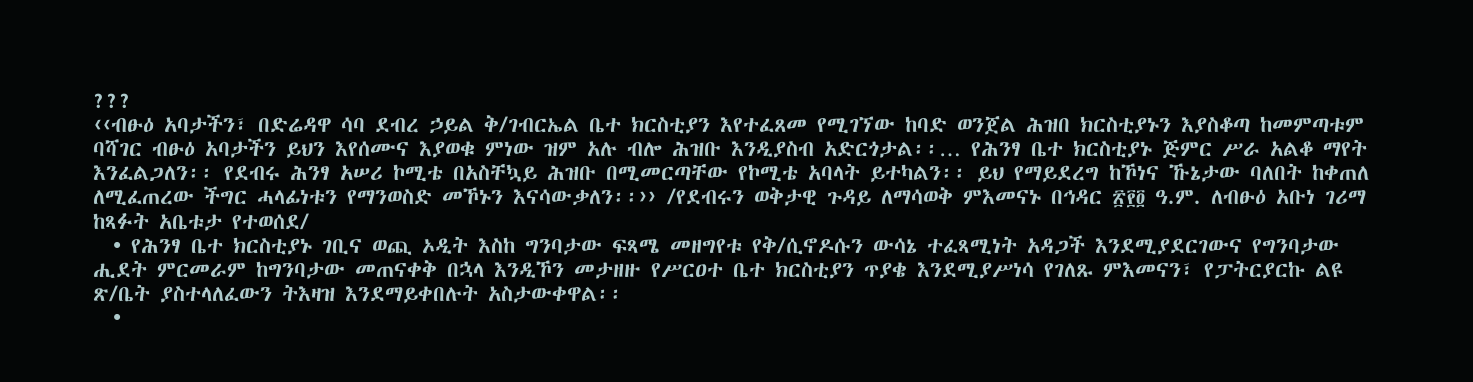???
‹‹ብፁዕ አባታችን፣ በድሬዳዋ ሳባ ደብረ ኃይል ቅ/ገብርኤል ቤተ ክርስቲያን እየተፈጸመ የሚገኘው ከባድ ወንጀል ሕዝበ ክርስቲያኑን እያስቆጣ ከመምጣቱም ባሻገር ብፁዕ አባታችን ይህን እየሰሙና እያወቁ ምነው ዝም አሉ ብሎ ሕዝቡ እንዲያስብ አድርጎታል፡፡… የሕንፃ ቤተ ክርስቲያኑ ጅምር ሥራ አልቆ ማየት እንፈልጋለን፡፡ የደብሩ ሕንፃ አሠሪ ኮሚቴ በአስቸኳይ ሕዝቡ በሚመርጣቸው የኮሚቴ አባላት ይተካልን፡፡ ይህ የማይደረግ ከኾነና ኹኔታው ባለበት ከቀጠለ ለሚፈጠረው ችግር ሓላፊነቱን የማንወስድ መኾኑን እናሳውቃለን፡፡›› /የደብሩን ወቅታዊ ጉዳይ ለማሳወቅ ምእመናኑ በኅዳር ፳፻፬ ዓ.ም. ለብፁዕ አቡነ ገሪማ ከጻፉት አቤቱታ የተወሰደ/
  • የሕንፃ ቤተ ክርስቲያኑ ገቢና ወጪ ኦዲት እስከ ግንባታው ፍጻሜ መዘግየቱ የቅ/ሲኖዶሱን ውሳኔ ተፈጻሚነት አዳጋች እንደሚያደርገውና የግንባታው ሒደት ምርመራም ከግንባታው መጠናቀቅ በኋላ እንዲኾን መታዘዙ የሥርዐተ ቤተ ክርስቲያን ጥያቄ እንደሚያሥነሳ የገለጹ ምእመናን፣ የፓትርያርኩ ልዩ ጽ/ቤት ያስተላለፈውን ትእዛዝ እንደማይቀበሉት አስታውቀዋል፡፡
  •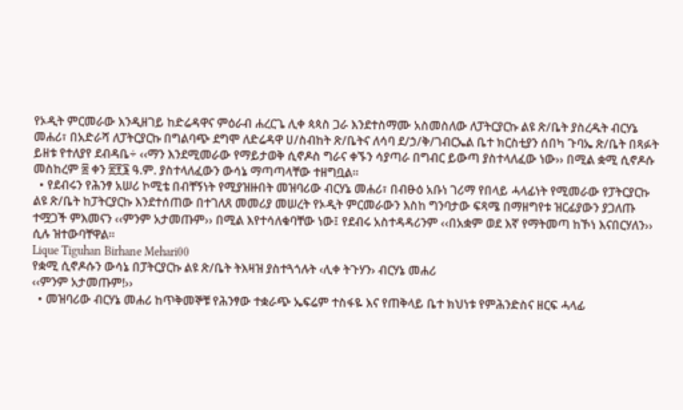የኦዲት ምርመራው እንዲዘገይ ከድሬዳዋና ምዕራብ ሐረርጌ ሊቀ ጳጳስ ጋራ እንደተስማሙ አስመስለው ለፓትርያርኩ ልዩ ጽ/ቤት ያስረዱት ብርሃኔ መሐሪ፣ በአድራሻ ለፓትርያርኩ በግልባጭ ደግሞ ለድሬዳዋ ሀ/ስብከት ጽ/ቤትና ለሳባ ደ/ኃ/ቅ/ገብርኤል ቤተ ክርስቲያን ሰበካ ጉባኤ ጽ/ቤት በጻፉት ይዘቱ የተለያየ ደብዳቤ÷ ‹‹ማን እንደሚመራው የማይታወቅ ሲኖዶስ ግራና ቀኙን ሳያጣራ በግብር ይውጣ ያስተላለፈው ነው›› በሚል ቋሚ ሲኖዶሱ መስከረም ፰ ቀን ፳፻፮ ዓ.ም. ያስተላለፈውን ውሳኔ ማጣጣላቸው ተዘግቧል፡፡
  • የደብሩን የሕንፃ አሠሪ ኮሚቴ በብቸኝነት የሚያዝዙበት መዝባሪው ብርሃኔ መሐሪ፣ በብፁዕ አቡነ ገሪማ የበላይ ሓላፊነት የሚመራው የፓትርያርኩ ልዩ ጽ/ቤት ከፓትርያርኩ እንደተሰጠው በተገለጸ መመሪያ መሠረት የኦዲት ምርመራውን እስከ ግንባታው ፍጻሜ በማዘግየቱ ዝርፊያውን ያጋለጡ ተሟጋች ምእመናን ‹‹ምንም አታመጡም›› በሚል እየተሳለቁባቸው ነው፤ የደብሩ አስተዳዳሪንም ‹‹በአቋም ወደ እኛ የማትመጣ ከኾነ እናበርሃለን›› ሲሉ ዝተውባቸዋል፡፡
Lique Tiguhan Birhane Mehari00
የቋሚ ሲኖዶሱን ውሳኔ በፓትርያርኩ ልዩ ጽ/ቤት ትእዛዝ ያስተጓጎሉት ‹ሊቀ ትጉሃን› ብርሃኔ መሐሪ
‹‹ምንም አታመጡም!››
  • መዝባሪው ብርሃኔ መሐሪ ከጥቅመኞቹ የሕንፃው ተቋራጭ ኤፍሬም ተስፋዬ እና የጠቅላይ ቤተ ክህነቱ የምሕንድስና ዘርፍ ሓላፊ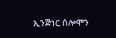ኢንጅነር ሰሎሞን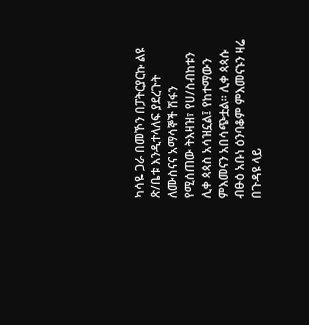ካሳዬ ጋራ በመኾን በፓትርያርኩ ልዩ ጽ/ቤቱ እንዲተላለፍ ያደረጉት ለሙስናና አማሳኞች ሽፋን የሚሰጠው ትእዛዝ፣ የሀ/ስብከቱን ሊቀ ጳጳስ አሳዝኗል፤ የከተማውን ምእመናን አበሳጭቷል፡፡ ሊቀ ጳጳሱ ብፁዕ አቡነ ዕንባቆም ምእመናኑን ዛሬ በጉዳዩ ላይ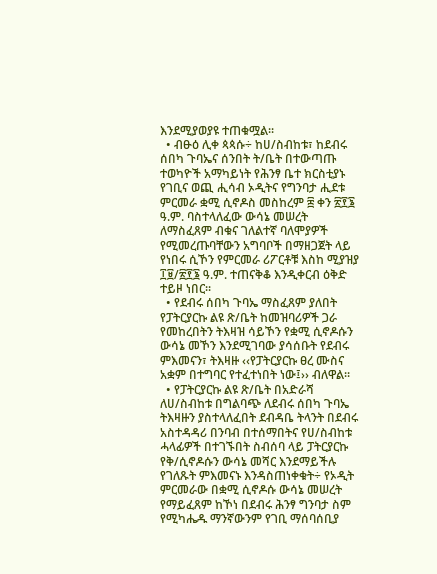እንደሚያወያዩ ተጠቁሟል፡፡
  • ብፁዕ ሊቀ ጳጳሱ÷ ከሀ/ስብከቱ፣ ከደብሩ ሰበካ ጉባኤና ሰንበት ት/ቤት በተውጣጡ ተወካዮች አማካይነት የሕንፃ ቤተ ክርስቲያኑ የገቢና ወጪ ሒሳብ ኦዲትና የግንባታ ሒደቱ ምርመራ ቋሚ ሲኖዶስ መስከረም ፰ ቀን ፳፻፮ ዓ.ም. ባስተላለፈው ውሳኔ መሠረት ለማስፈጸም ብቁና ገለልተኛ ባለሞያዎች የሚመረጡባቸውን አግባቦች በማዘጋጀት ላይ የነበሩ ሲኾን የምርመራ ሪፖርቶቹ እስከ ሚያዝያ ፲፱/፳፻፮ ዓ.ም. ተጠናቅቆ እንዲቀርብ ዕቅድ ተይዞ ነበር፡፡
  • የደብሩ ሰበካ ጉባኤ ማስፈጸም ያለበት የፓትርያርኩ ልዩ ጽ/ቤት ከመዝባሪዎች ጋራ የመከረበትን ትእዛዝ ሳይኾን የቋሚ ሲኖዶሱን ውሳኔ መኾን እንደሚገባው ያሳሰቡት የደብሩ ምእመናን፣ ትእዛዙ ‹‹የፓትርያርኩ ፀረ ሙስና አቋም በተግባር የተፈተነበት ነው፤›› ብለዋል፡፡
  • የፓትርያርኩ ልዩ ጽ/ቤት በአድራሻ ለሀ/ስብከቱ በግልባጭ ለደብሩ ሰበካ ጉባኤ ትእዛዙን ያስተላለፈበት ደብዳቤ ትላንት በደብሩ አስተዳዳሪ በንባብ በተሰማበትና የሀ/ስብከቱ ሓላፊዎች በተገኙበት ስብሰባ ላይ ፓትርያርኩ የቅ/ሲኖዶሱን ውሳኔ መሻር እንደማይችሉ የገለጹት ምእመናኑ እንዳስጠነቀቁት÷ የኦዲት ምርመራው በቋሚ ሲኖዶሱ ውሳኔ መሠረት የማይፈጸም ከኾነ በደብሩ ሕንፃ ግንባታ ስም የሚካሔዱ ማንኛውንም የገቢ ማሰባሰቢያ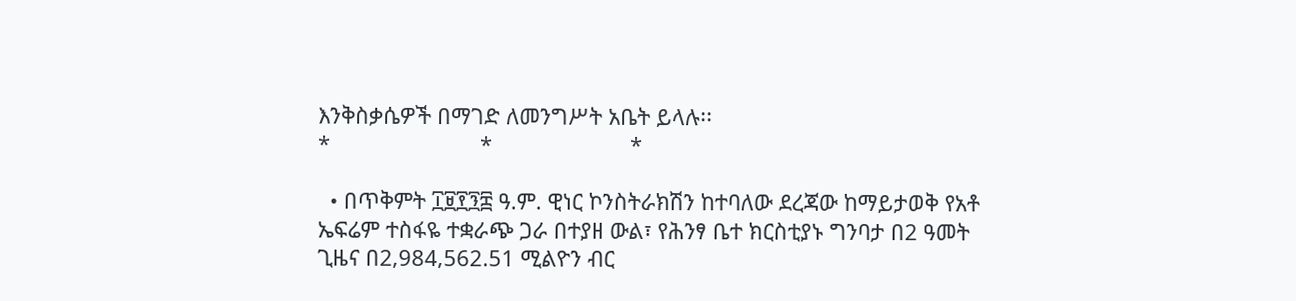እንቅስቃሴዎች በማገድ ለመንግሥት አቤት ይላሉ፡፡
*                         *                       *

  • በጥቅምት ፲፱፻፺፰ ዓ.ም. ዊነር ኮንስትራክሽን ከተባለው ደረጃው ከማይታወቅ የአቶ ኤፍሬም ተስፋዬ ተቋራጭ ጋራ በተያዘ ውል፣ የሕንፃ ቤተ ክርስቲያኑ ግንባታ በ2 ዓመት ጊዜና በ2‚984‚562.51 ሚልዮን ብር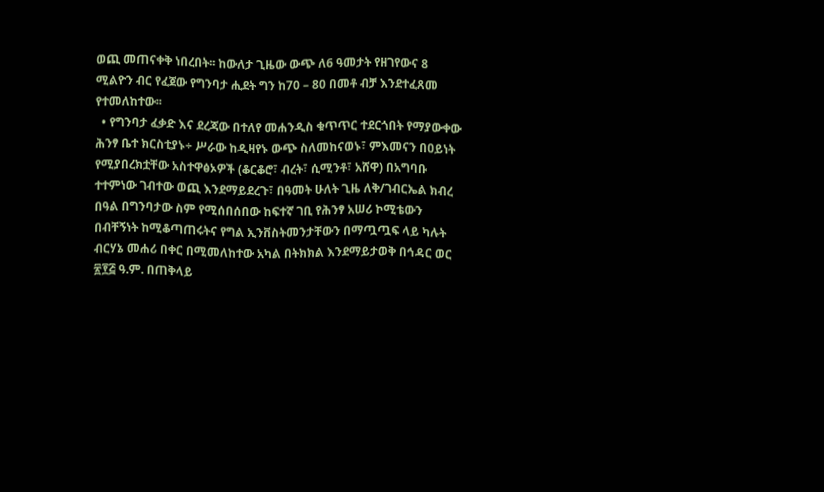ወጪ መጠናቀቅ ነበረበት፡፡ ከውለታ ጊዜው ውጭ ለ6 ዓመታት የዘገየውና 8 ሚልዮን ብር የፈጀው የግንባታ ሒደት ግን ከ70 – 80 በመቶ ብቻ እንደተፈጸመ የተመለከተው፡፡
  • የግንባታ ፈቃድ እና ደረጃው በተለየ መሐንዲስ ቁጥጥር ተደርጎበት የማያውቀው ሕንፃ ቤተ ክርስቲያኑ÷ ሥራው ከዲዛየኑ ውጭ ስለመከናወኑ፣ ምእመናን በዐይነት የሚያበረክቷቸው አስተዋፅኦዎች (ቆርቆሮ፣ ብረት፣ ሲሚንቶ፣ አሸዋ) በአግባቡ ተተምነው ገብተው ወጪ እንደማይደረጉ፣ በዓመት ሁለት ጊዜ ለቅ/ገብርኤል ክብረ በዓል በግንባታው ስም የሚሰበሰበው ከፍተኛ ገቢ የሕንፃ አሠሪ ኮሚቴውን በብቸኝነት ከሚቆጣጠሩትና የግል ኢንቨስትመንታቸውን በማጧጧፍ ላይ ካሉት ብርሃኔ መሐሪ በቀር በሚመለከተው አካል በትክክል እንደማይታወቅ በኅዳር ወር ፳፻፭ ዓ.ም. በጠቅላይ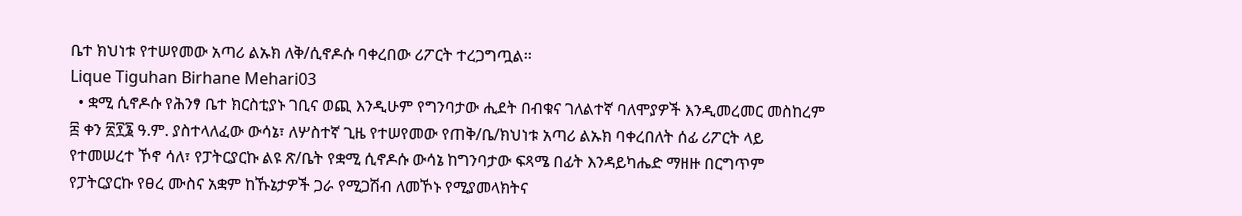ቤተ ክህነቱ የተሠየመው አጣሪ ልኡክ ለቅ/ሲኖዶሱ ባቀረበው ሪፖርት ተረጋግጧል፡፡
Lique Tiguhan Birhane Mehari03
  • ቋሚ ሲኖዶሱ የሕንፃ ቤተ ክርስቲያኑ ገቢና ወጪ እንዲሁም የግንባታው ሒደት በብቁና ገለልተኛ ባለሞያዎች እንዲመረመር መስከረም ፰ ቀን ፳፻፮ ዓ.ም. ያስተላለፈው ውሳኔ፣ ለሦስተኛ ጊዜ የተሠየመው የጠቅ/ቤ/ክህነቱ አጣሪ ልኡክ ባቀረበለት ሰፊ ሪፖርት ላይ የተመሠረተ ኾኖ ሳለ፣ የፓትርያርኩ ልዩ ጽ/ቤት የቋሚ ሲኖዶሱ ውሳኔ ከግንባታው ፍጻሜ በፊት እንዳይካሔድ ማዘዙ በርግጥም የፓትርያርኩ የፀረ ሙስና አቋም ከኹኔታዎች ጋራ የሚጋሽብ ለመኾኑ የሚያመላክትና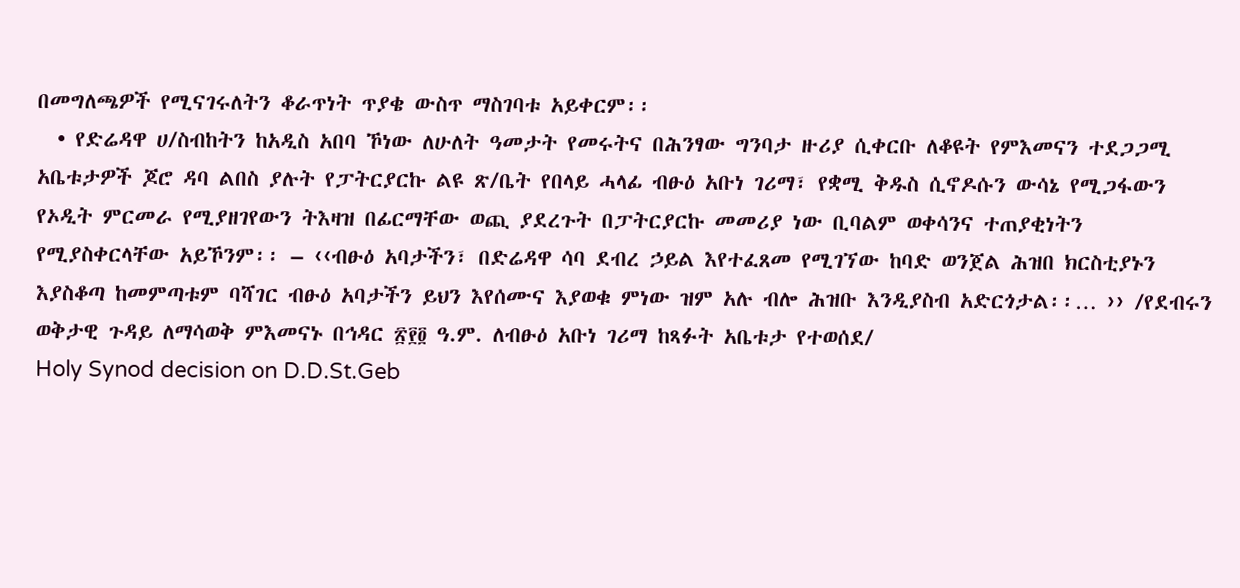በመግለጫዎች የሚናገሩለትን ቆራጥነት ጥያቄ ውስጥ ማስገባቱ አይቀርም፡፡
  • የድሬዳዋ ሀ/ስብከትን ከአዲስ አበባ ኾነው ለሁለት ዓመታት የመሩትና በሕንፃው ግንባታ ዙሪያ ሲቀርቡ ለቆዩት የምእመናን ተደጋጋሚ አቤቱታዎች ጆሮ ዳባ ልበስ ያሉት የፓትርያርኩ ልዩ ጽ/ቤት የበላይ ሓላፊ ብፁዕ አቡነ ገሪማ፣ የቋሚ ቅዱስ ሲኖዶሱን ውሳኔ የሚጋፋውን የኦዲት ምርመራ የሚያዘገየውን ትእዛዝ በፊርማቸው ወጪ ያደረጉት በፓትርያርኩ መመሪያ ነው ቢባልም ወቀሳንና ተጠያቂነትን የሚያስቀርላቸው አይኾንም፡፡ – ‹‹ብፁዕ አባታችን፣ በድሬዳዋ ሳባ ደብረ ኃይል እየተፈጸመ የሚገኘው ከባድ ወንጀል ሕዝበ ክርስቲያኑን እያስቆጣ ከመምጣቱም ባሻገር ብፁዕ አባታችን ይህን እየሰሙና እያወቁ ምነው ዝም አሉ ብሎ ሕዝቡ እንዲያስብ አድርጎታል፡፡… ›› /የደብሩን ወቅታዊ ጉዳይ ለማሳወቅ ምእመናኑ በኅዳር ፳፻፬ ዓ.ም. ለብፁዕ አቡነ ገሪማ ከጻፉት አቤቱታ የተወሰደ/
Holy Synod decision on D.D.St.Geb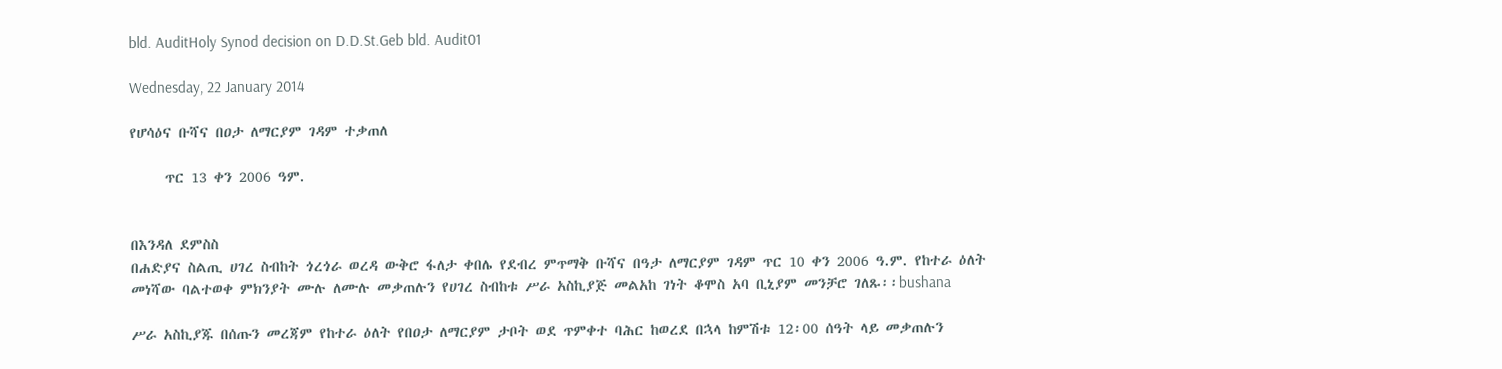bld. AuditHoly Synod decision on D.D.St.Geb bld. Audit01

Wednesday, 22 January 2014

የሆሳዕና ቡሻና በዐታ ለማርያም ገዳም ተቃጠለ

     ጥር 13 ቀን 2006 ዓም.


በእንዳለ ደምስስ
በሐድያና ስልጢ ሀገረ ስብከት ጎረጎራ ወረዳ ውቅሮ ፋለታ ቀበሌ የደብረ ምጥማቅ ቡሻና በዓታ ለማርያም ገዳም ጥር 10 ቀን 2006 ዓ.ም. የከተራ ዕለት መነሻው ባልተወቀ ምክንያት ሙሉ ለሙሉ መቃጠሉን የሀገረ ስብከቱ ሥራ አስኪያጅ መልአከ ገነት ቆሞስ አባ ቢኒያም መንቻሮ ገለጹ፡፡bushana

ሥራ አስኪያጁ በሰጡን መረጃም የከተራ ዕለት የበዐታ ለማርያም ታቦት ወደ ጥምቀተ ባሕር ከወረደ በኋላ ከምሽቱ 12፡00 ሰዓት ላይ መቃጠሉን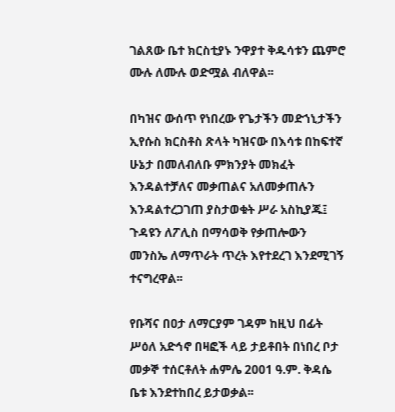ገልጸው ቤተ ክርስቲያኑ ንዋያተ ቅዱሳቱን ጨምሮ ሙሉ ለሙሉ ወድሟል ብለዋል፡፡

በካዝና ውሰጥ የነበረው የጌታችን መድኀኒታችን ኢየሱስ ክርስቶስ ጽላት ካዝናው በእሳቱ በከፍተኛ ሁኔታ በመለብለቡ ምክንያት መክፈት እንዳልተቻለና መቃጠልና አለመቃጠሉን እንዳልተረጋገጠ ያስታወቁት ሥራ አስኪያጁ፤ ጉዳዩን ለፖሊስ በማሳወቅ የቃጠሎውን መንስኤ ለማጥራት ጥረት እየተደረገ እንደሚገኝ ተናግረዋል፡፡

የቡሻና በዐታ ለማርያም ገዳም ከዚህ በፊት ሥዕለ አድኅኖ በዛፎች ላይ ታይቶበት በነበረ ቦታ መቃኞ ተሰርቶለት ሐምሌ 2001 ዓ.ም. ቅዳሴ ቤቱ እንደተከበረ ይታወቃል፡፡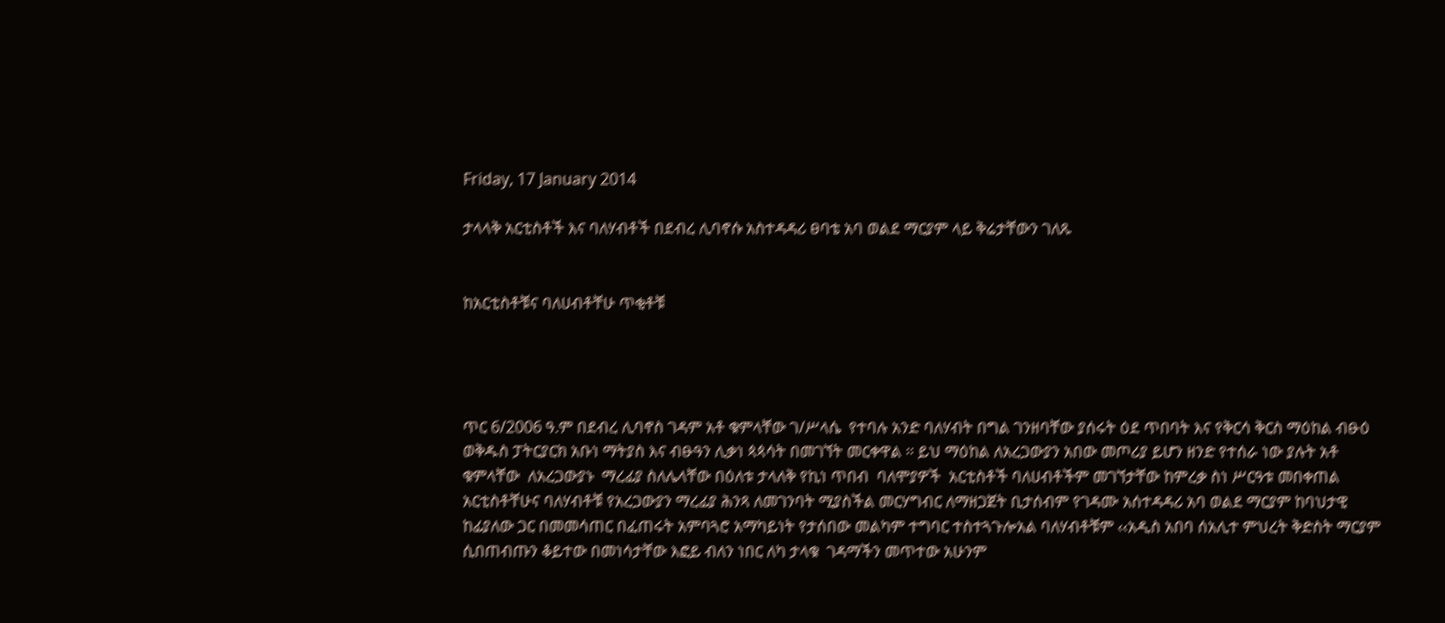Friday, 17 January 2014

ታላላቅ አርቲስቶች እና ባለሃብቶች በደብረ ሊባኖሱ አስተዳዳሪ ፀባቴ አባ ወልደ ማርያም ላይ ቅሬታቸውን ገለጹ


ከአርቲስቶቹና ባለሀብቶቸሁ ጥቂቶቹ




ጥር 6/2006 ዓ.ም በደብረ ሊባኖስ ገዳም አቶ ቁምላቸው ገ/ሥላሴ  የተባሉ አንድ ባለሃብት በግል ገንዘባቸው ያሰሩት ዕደ ጥበባት እና የቅርሳ ቅርስ ማዕከል ብፁዕ ወቅዱስ ፓትርያርክ አቡነ ማትያስ እና ብፁዓን ሊቃነ ጳጳሳት በመገኘት መርቀዋል ፡፡ ይህ ማዕከል ለአረጋውያን አበው መጦሪያ ይሆን ዘንድ የተሰራ ነው ያሉት አቶ ቁምላቸው  ለአረጋውያኑ  ማረፊያ ስለሌላቸው በዕለቱ ታላለቅ የኪነ ጥበብ  ባለሞያዎች  አርቲስቶች ባለሀብቶችም መገኘታቸው ከምረቃ ስነ ሥርዓቱ መበቀጠል አርቲስቶቸሁና ባለሃብቶቹ የአረጋውያን ማረፊያ ሕንጻ ለመገንባት ሚያስችል መርሃግብር ለማዘጋጀት ቢታሰብም የገዳሙ አሰተዳዳሪ አባ ወልደ ማርያም ከባህታዊ ከፊያለው ጋር በመመሳጠር በፈጠሩት አምባጓሮ አማካይነት የታሰበው መልካም ተግባር ተስተጓጉሎአል ባለሃብቶቹም ‹‹አዲስ አበባ ሰአሊተ ምህረት ቅድስት ማርያም ሲበጠብጡን ቆይተው በመነሳታቸው እፎይ ብለን ነበር ለካ ታላቁ  ገዳማችን መጥተው አሁንም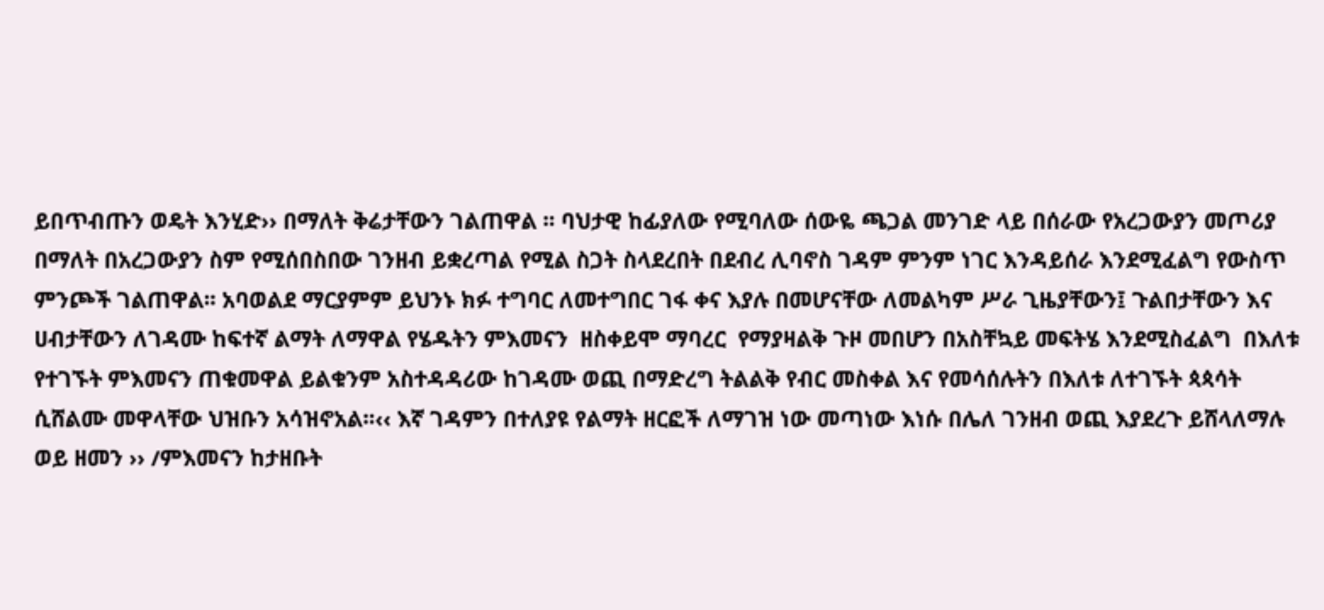ይበጥብጡን ወዴት እንሂድ›› በማለት ቅሬታቸውን ገልጠዋል ፡፡ ባህታዊ ከፊያለው የሚባለው ሰውዬ ጫጋል መንገድ ላይ በሰራው የአረጋውያን መጦሪያ በማለት በአረጋውያን ስም የሚሰበስበው ገንዘብ ይቋረጣል የሚል ስጋት ስላደረበት በደብረ ሊባኖስ ገዳም ምንም ነገር እንዳይሰራ እንደሚፈልግ የውስጥ ምንጮች ገልጠዋል፡፡ አባወልደ ማርያምም ይህንኑ ክፉ ተግባር ለመተግበር ገፋ ቀና እያሉ በመሆናቸው ለመልካም ሥራ ጊዜያቸውን፤ ጉልበታቸውን እና ሀብታቸውን ለገዳሙ ከፍተኛ ልማት ለማዋል የሄዱትን ምእመናን  ዘስቀይሞ ማባረር  የማያዛልቅ ጉዞ መበሆን በአስቸኳይ መፍትሄ እንደሚስፈልግ  በእለቱ የተገኙት ምእመናን ጠቁመዋል ይልቁንም አስተዳዳሪው ከገዳሙ ወጪ በማድረግ ትልልቅ የብር መስቀል እና የመሳሰሉትን በእለቱ ለተገኙት ጳጳሳት ሲሸልሙ መዋላቸው ህዝቡን አሳዝኖአል፡፡‹‹ እኛ ገዳምን በተለያዩ የልማት ዘርፎች ለማገዝ ነው መጣነው እነሱ በሌለ ገንዘብ ወጪ እያደረጉ ይሸላለማሉ ወይ ዘመን ›› /ምእመናን ከታዘቡት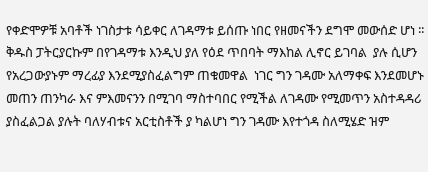የቀድሞዎቹ አባቶች ነገስታቱ ሳይቀር ለገዳማቱ ይሰጡ ነበር የዘመናችን ደግሞ መውሰድ ሆነ ፡፡ ቅዱስ ፓትርያርኩም በየገዳማቱ እንዲህ ያለ የዕደ ጥበባት ማእከል ሊኖር ይገባል  ያሉ ሲሆን የአረጋውያኑም ማረፊያ እንደሚያስፈልግም ጠቁመዋል  ነገር ግን ገዳሙ አለማቀፍ እንደመሆኑ መጠን ጠንካራ እና ምእመናንን በሚገባ ማስተባበር የሚችል ለገዳሙ የሚመጥን አስተዳዳሪ ያስፈልጋል ያሉት ባለሃብቱና አርቲስቶች ያ ካልሆነ ግን ገዳሙ እየተጎዳ ስለሚሄድ ዝም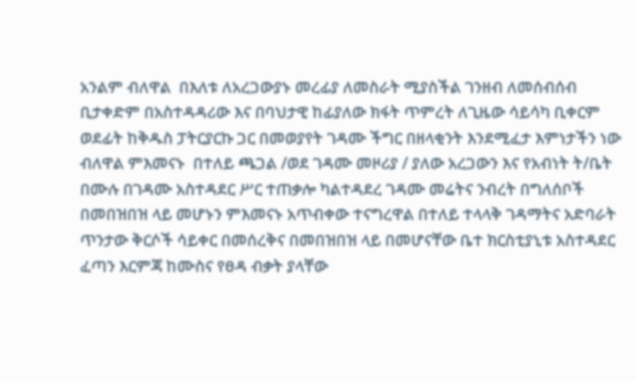አንልም ብለዋል  በእለቱ ለአረጋውያኑ መረፊያ ለመስራት ሚያስችል ገንዘብ ለመሰብሰብ ቢታቀድም በአስተዳዳሪው እና በባህታዊ ከፊያለው ክፋት ጥምረት ለጊዜው ሳይሳካ ቢቀርም ወደፊት ከቅዱስ ፓትርያርኩ ጋር በመወያየት ገዳሙ ችግር በዘላቂንት እንደሚፈታ እምነታችን ነው ብለዋል ምእመናኑ  በተለይ ጫጋል /ወደ ገዳሙ መዞሪያ / ያለው አረጋውን እና የአብነት ት/ቤት በሙሉ በገዳሙ አስተዳደር ሥር ተጠቃሎ ካልተዳደረ ገዳሙ መሬትና ንብረት በግለሰቦች በመበዝበዝ ላይ መሆኑን ምእመናኑ አጥብቀው ተናግረዋል በተለይ ተላላቅ ገዳማትና አድባራት ጥንታው ቅርሶች ሳይቀር በመሰረቅና በመበዝበዝ ላይ በመሆናቸው ቤተ ክርስቲያኒቱ አስተዳደር ፈጣን እርምጃ ከሙስና የፀዳ ብቃት ያላቸው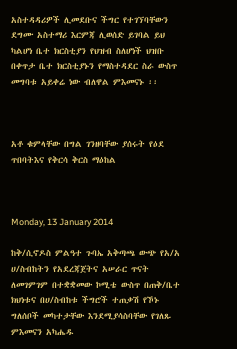አስተዳዳሪዎች ሊመደቡና ችግር የተገኘባቸውን ደግሙ አስተማሪ እርምጃ ሊወሰድ ይገባል ይህ ካልሆነ ቤተ ክርስቲያን የህዝብ ስለሆነች ህዝቡ በቀጥታ ቤተ ክርስቲያኑን የማስተዳደር ስራ ውስጥ መግባቱ አይቀሬ ነው ብለዋል ምእመናኑ ፡፡



አቶ ቁምላቸው በግል ገንዘባቸው ያሰሩት የዕደ ጥበባትእና የቅርሳ ቅርስ ማዕከል



Monday, 13 January 2014

ከቅ/ሲኖዶስ ምልዓተ ጉባኤ አቅጣጫ ውጭ የአ/አ ሀ/ስብከትን የአደረጃጀትና አሠራር ጥናት ለመገምገም በተቋቋመው ኮሚቴ ውስጥ በጠቅ/ቤተ ክህነቱና በሀ/ስብከቱ ችግሮች ተጠቃሽ የኾኑ ግለሰቦች መካተታቸው እንደሚያሳስባቸው የገለጹ ምእመናን አካሔዱ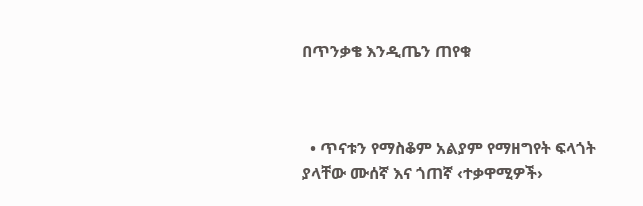በጥንቃቄ እንዲጤን ጠየቁ



  • ጥናቱን የማስቆም አልያም የማዘግየት ፍላጎት ያላቸው ሙሰኛ እና ጎጠኛ ‹ተቃዋሚዎች›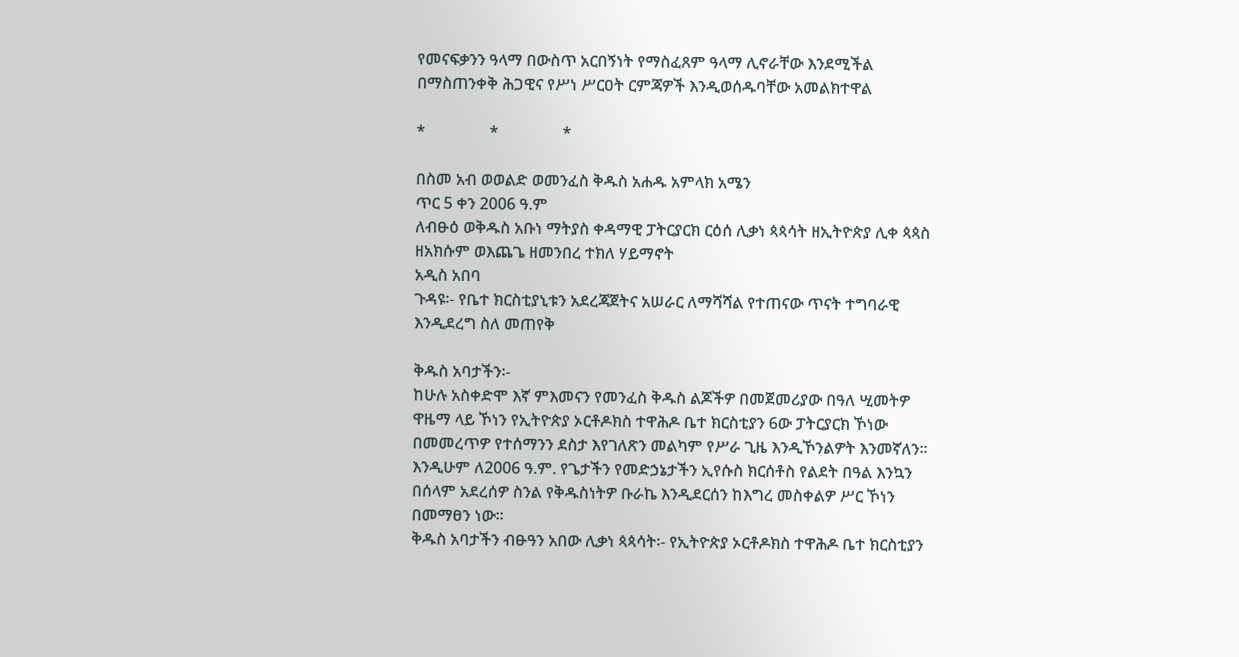የመናፍቃንን ዓላማ በውስጥ አርበኝነት የማስፈጸም ዓላማ ሊኖራቸው እንደሚችል በማስጠንቀቅ ሕጋዊና የሥነ ሥርዐት ርምጃዎች እንዲወሰዱባቸው አመልክተዋል

*                *                *

በስመ አብ ወወልድ ወመንፈስ ቅዱስ አሐዱ አምላክ አሜን
ጥር 5 ቀን 2006 ዓ.ም
ለብፁዕ ወቅዱስ አቡነ ማትያስ ቀዳማዊ ፓትርያርክ ርዕሰ ሊቃነ ጳጳሳት ዘኢትዮጵያ ሊቀ ጳጳስ ዘአክሱም ወእጨጌ ዘመንበረ ተክለ ሃይማኖት
አዲስ አበባ
ጉዳዩ፡- የቤተ ክርስቲያኒቱን አደረጃጀትና አሠራር ለማሻሻል የተጠናው ጥናት ተግባራዊ እንዲደረግ ስለ መጠየቅ

ቅዱስ አባታችን፡-
ከሁሉ አስቀድሞ እኛ ምእመናን የመንፈስ ቅዱስ ልጆችዎ በመጀመሪያው በዓለ ሢመትዎ ዋዜማ ላይ ኾነን የኢትዮጵያ ኦርቶዶክስ ተዋሕዶ ቤተ ክርስቲያን 6ው ፓትርያርክ ኾነው በመመረጥዎ የተሰማንን ደስታ እየገለጽን መልካም የሥራ ጊዜ እንዲኾንልዎት እንመኛለን፡፡ እንዲሁም ለ2006 ዓ.ም. የጌታችን የመድኃኔታችን ኢየሱስ ክርሰቶስ የልደት በዓል እንኳን በሰላም አደረሰዎ ስንል የቅዱስነትዎ ቡራኬ እንዲደርሰን ከእግረ መስቀልዎ ሥር ኾነን በመማፀን ነው፡፡
ቅዱስ አባታችን ብፁዓን አበው ሊቃነ ጳጳሳት፡- የኢትዮጵያ ኦርቶዶክስ ተዋሕዶ ቤተ ክርስቲያን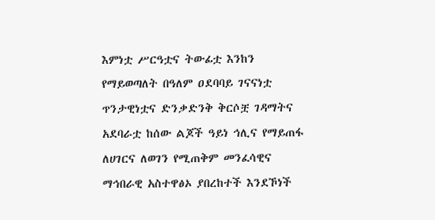እምነቷ ሥርዓቷና ትውፊቷ እንከን የማይወጣለት በዓለም ዐደባባይ ገናናነቷ ጥንታዊነቷና ድንቃድንቅ ቅርሶቿ ገዳማትና አደባራቷ ከሰው ልጆች ዓይነ ኅሊና የማይጠፋ ለሀገርና ለወገን የሚጠቅም መንፈሳዊና ማኅበራዊ አስተዋፅኦ ያበረከተች እንደኾነች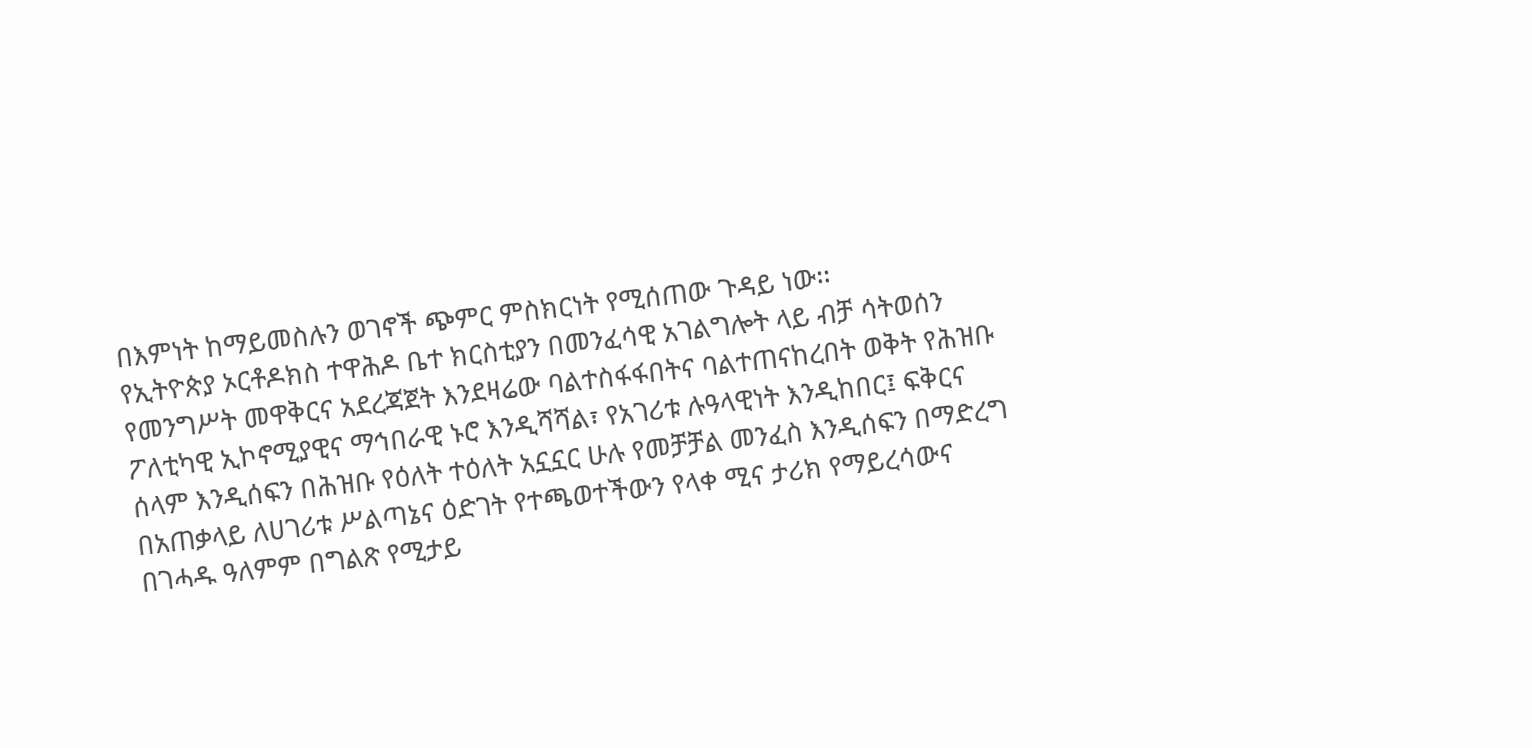በእምነት ከማይመስሉን ወገኖች ጭምር ምስክርነት የሚሰጠው ጉዳይ ነው፡፡
የኢትዮጵያ ኦርቶዶክስ ተዋሕዶ ቤተ ክርስቲያን በመንፈሳዊ አገልግሎት ላይ ብቻ ሳትወሰን የመንግሥት መዋቅርና አደረጃጀት እንደዛሬው ባልተስፋፋበትና ባልተጠናከረበት ወቅት የሕዝቡ ፖለቲካዊ ኢኮኖሚያዊና ማኅበራዊ ኑሮ እንዲሻሻል፣ የአገሪቱ ሉዓላዊነት እንዲከበር፤ ፍቅርና ሰላም እንዲሰፍን በሕዝቡ የዕለት ተዕለት አኗኗር ሁሉ የመቻቻል መንፈስ እንዲሰፍን በማድረግ በአጠቃላይ ለሀገሪቱ ሥልጣኔና ዕድገት የተጫወተችውን የላቀ ሚና ታሪክ የማይረሳውና በገሓዱ ዓለምም በግልጽ የሚታይ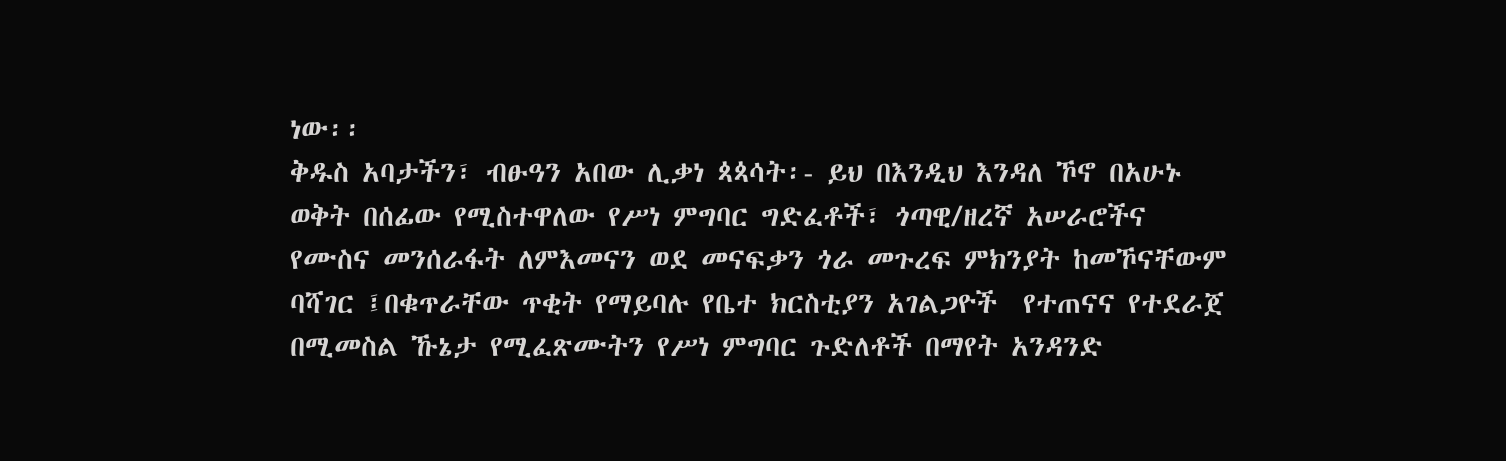ነው፡፡
ቅዱስ አባታችን፣ ብፁዓን አበው ሊቃነ ጳጳሳት፡- ይህ በእንዲህ እንዳለ ኾኖ በአሁኑ ወቅት በሰፊው የሚስተዋለው የሥነ ምግባር ግድፈቶች፣ ጎጣዊ/ዘረኛ አሠራሮችና የሙስና መንሰራፋት ለምእመናን ወደ መናፍቃን ጎራ መጉረፍ ምክንያት ከመኾናቸውም ባሻገር ፤በቁጥራቸው ጥቂት የማይባሉ የቤተ ክርስቲያን አገልጋዮች  የተጠናና የተደራጀ በሚመስል ኹኔታ የሚፈጽሙትን የሥነ ምግባር ጉድለቶች በማየት አንዳንድ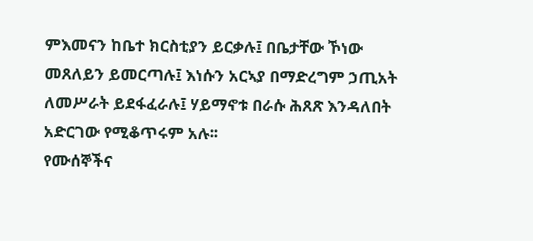ምእመናን ከቤተ ክርስቲያን ይርቃሉ፤ በቤታቸው ኾነው መጸለይን ይመርጣሉ፤ እነሱን አርኣያ በማድረግም ኃጢአት ለመሥራት ይደፋፈራሉ፤ ሃይማኖቱ በራሱ ሕጸጽ እንዳለበት አድርገው የሚቆጥሩም አሉ፡፡
የሙሰኞችና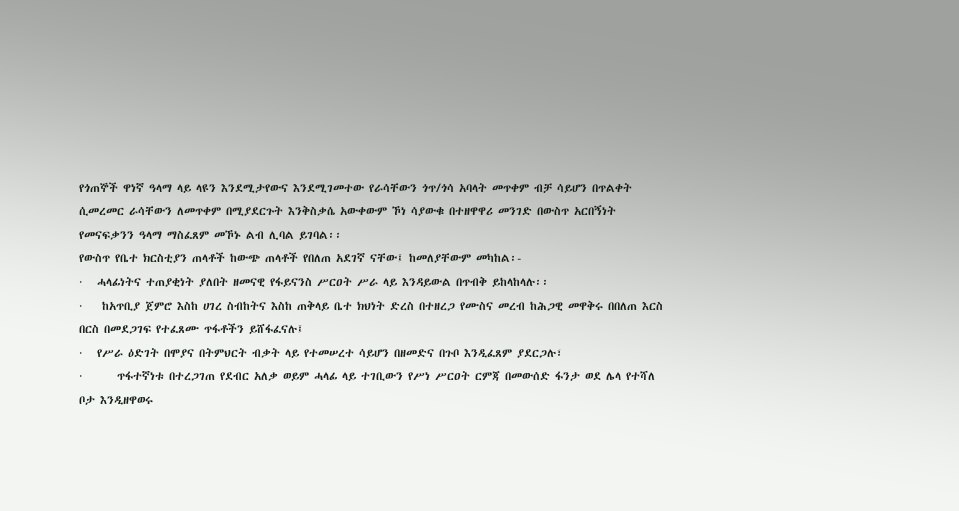የጎጠኞች ዋነኛ ዓላማ ላይ ላዩን እንደሚታየውና እንደሚገመተው የራሳቸውን ጎጥ/ጎሳ አባላት መጥቀም ብቻ ሳይሆን በጥልቀት ሲመረመር ራሳቸውን ለመጥቀም በሚያደርጉት እንቅስቃሴ አውቀውም ኾነ ሳያውቁ በተዘዋዋሪ መንገድ በውስጥ አርበኝነት የመናፍቃንን ዓላማ ማስፈጸም መኾኑ ልብ ሊባል ይገባል፡፡
የውስጥ የቤተ ክርስቲያን ጠላቶች ከውጭ ጠላቶች የበለጠ አደገኛ ናቸው፤ ከመለያቸውም መካከል፡-
·   ሓላፊነትና ተጠያቂነት ያለበት ዘመናዊ የፋይናንስ ሥርዐት ሥራ ላይ እንዳይውል በጥብቅ ይከላከላሉ፡፡
·    ከአጥቢያ ጀምሮ እስከ ሀገረ ስብከትና እስከ ጠቅላይ ቤተ ክህነት ድረስ በተዘረጋ የሙስና መረብ ከሕጋዊ መዋቅሩ በበለጠ እርስ በርስ በመደጋገፍ የተፈጸሙ ጥፋቶችን ይሸፋፈናሉ፤
·   የሥራ ዕድገት በሞያና በትምህርት ብቃት ላይ የተመሠረተ ሳይሆን በዘመድና በጉቦ እንዲፈጸም ያደርጋሉ፣
·       ጥፋተኛነቱ በተረጋገጠ የደብር አለቃ ወይም ሓላፊ ላይ ተገቢውን የሥነ ሥርዐት ርምጃ በመውሰድ ፋንታ ወደ ሌላ የተሻለ ቦታ እንዲዘዋወሩ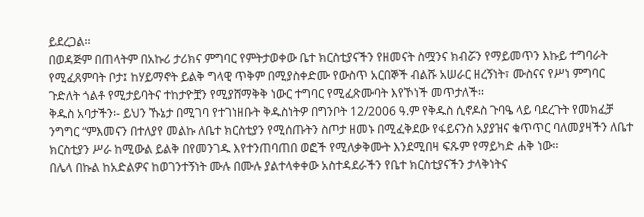ይደረጋል፡፡
በወዳጅም በጠላትም በአኩሪ ታሪክና ምግባር የምትታወቀው ቤተ ክርስቲያናችን የዘመናት ስሟንና ክብሯን የማይመጥን እኩይ ተግባራት የሚፈጸምባት ቦታ፤ ከሃይማኖት ይልቅ ግላዊ ጥቅም በሚያስቀድሙ የውስጥ አርበኞች ብልሹ አሠራር ዘረኝነት፣ ሙስናና የሥነ ምግባር ጉድለት ጎልቶ የሚታይባትና ተከታዮቿን የሚያሸማቅቅ ነውር ተግባር የሚፈጽሙባት እየኾነች መጥታለች፡፡
ቅዱስ አባታችን፡- ይህን ኹኔታ በሚገባ የተገነዘቡት ቅዱስነትዎ በግንቦት 12/2006 ዓ.ም የቅዱስ ሲኖዶስ ጉባዔ ላይ ባደረጉት የመክፈቻ ንግግር “ምእመናን በተለያየ መልኩ ለቤተ ክርስቲያን የሚሰጡትን ስጦታ ዘመኑ በሚፈቅደው የፋይናንስ አያያዝና ቁጥጥር ባለመያዛችን ለቤተ ክርስቲያን ሥራ ከሚውል ይልቅ በየመንገዱ እየተንጠባጠበ ወፎች የሚለቃቅሙት እንደሚበዛ ፍጹም የማይካድ ሐቅ ነው፡፡
በሌላ በኩል ከአድልዎና ከወገንተኝነት ሙሉ በሙሉ ያልተላቀቀው አስተዳደራችን የቤተ ክርስቲያናችን ታላቅነትና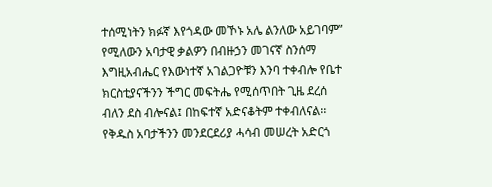ተሰሚነትን ክፉኛ እየጎዳው መኾኑ አሌ ልንለው አይገባም” የሚለውን አባታዊ ቃልዎን በብዙኃን መገናኛ ስንሰማ እግዚአብሔር የእውነተኛ አገልጋዮቹን እንባ ተቀብሎ የቤተ ክርስቲያናችንን ችግር መፍትሔ የሚሰጥበት ጊዜ ደረሰ ብለን ደስ ብሎናል፤ በከፍተኛ አድናቆትም ተቀብለናል፡፡
የቅዱስ አባታችንን መንደርደሪያ ሓሳብ መሠረት አድርጎ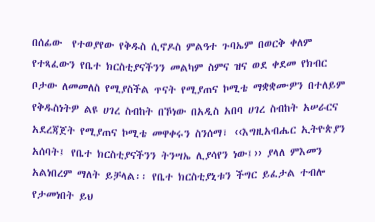በሰፊው  የተወያየው የቅዱስ ሲኖዶስ ምልዓተ ጉባኤም በወርቅ ቀለም የተጻፈውን የቤተ ክርስቲያናችንን መልካም ስምና ዝና ወደ ቀደመ የክብር ቦታው ለመመለስ የሚያስችል ጥናት የሚያጠና ኮሚቴ ማቋቋሙዎን በተለይም የቅዱስነትዎ ልዩ ሀገረ ስብከት በኾነው በአዲስ አበባ ሀገረ ስብከት አሠራርና አደረጃጀት የሚያጠና ኮሚቴ መዋቀሩን ስንሰማ፣ ‹‹እግዚአብሔር ኢትዮጵያን አሰባት፤ የቤተ ክርስቲያናችንን ትንሣኤ ሊያሳየን ነው፤›› ያላለ ምእመን አልነበረም ማለት ይቻላል፡፡ የቤተ ክርስቲያኒቱን ችግር ይፈታል ተብሎ የታመነበት ይህ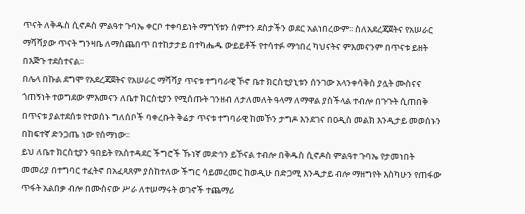ጥናት ለቅዱስ ሲኖዶስ ምልዓተ ጉባኤ ቀርቦ ተቀባይነት ማግኘቱን ሰምተን ደስታችን ወደር አልነበረውም፡፡ ስለአደረጃጀትና የአሠራር ማሻሻያው ጥናት ግንዛቤ ለማስጨበጥ በተከታታይ በተካሔዱ ውይይቶች የተሳተፉ ማኅበረ ካህናትና ምእመናንም በጥናቱ ይዘት በእጅጉ ተደስተናል፡፡
በሌላ በኩል ደግሞ የአደረጃጀትና የአሠራር ማሻሻያ ጥናቱ ተግባራዊ ኾኖ ቤተ ክርስቲያኒቱን ሰንገው አላንቀሳቅስ ያሏት ሙስናና ጎጠኝነት ተወግደው ምእመናን ለቤተ ክርስቲያን የሚሰጡት ገንዘብ ለታለመለት ዓላማ ለማዋል ያስችላል ተብሎ በጉጉት ሲጠበቅ በጥናቱ ያልተደሰቱ የተወሰኑ ግለሰቦች ባቀረቡት ቅሬታ ጥናቱ ተግባራዊ ከመኾን ታግዶ እንደገና በዐዲስ መልክ እንዲታይ መወሰኑን በከፍተኛ ድንጋጤ ነው የሰማነው፡፡
ይህ ለቤተ ክርስቲያን ዓበይት የአስተዳደር ችግሮች ኹነኛ መድኅን ይኾናል ተብሎ በቅዱስ ሲኖዶስ ምልዓተ ጉባኤ የታመነበት መመሪያ በተግባር ተፈትኖ በአፈጻጸም ያስከተለው ችግር ሳይመረመር ከወዲሁ በድጋሚ እንዲታይ ብሎ ማዘግየት እስካሁን የጠፋው ጥፋት አልበቃ ብሎ በሙስናው ሥራ ለተሠማሩት ወገኖች ተጨማሪ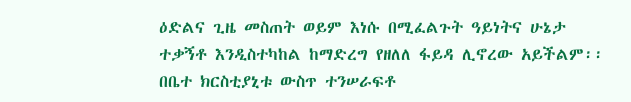ዕድልና ጊዜ መስጠት ወይም እነሱ በሚፈልጉት ዓይነትና ሁኔታ ተቃኝቶ እንዲስተካከል ከማድረግ የዘለለ ፋይዳ ሊኖረው አይችልም፡፡
በቤተ ክርስቲያኒቱ ውስጥ ተንሠራፍቶ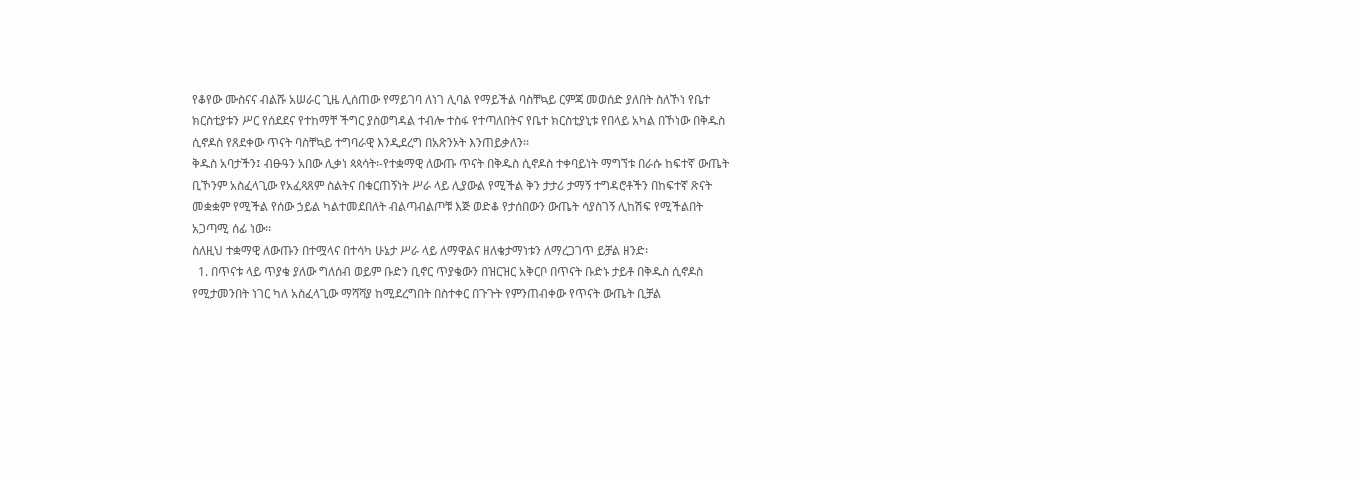የቆየው ሙስናና ብልሹ አሠራር ጊዜ ሊሰጠው የማይገባ ለነገ ሊባል የማይችል ባስቸኳይ ርምጃ መወሰድ ያለበት ስለኾነ የቤተ ክርስቲያቱን ሥር የሰደደና የተከማቸ ችግር ያስወግዳል ተብሎ ተስፋ የተጣለበትና የቤተ ክርስቲያኒቱ የበላይ አካል በኾነው በቅዱስ ሲኖዶስ የጸደቀው ጥናት ባስቸኳይ ተግባራዊ እንዲደረግ በአጽንኦት እንጠይቃለን፡፡
ቅዱስ አባታችን፤ ብፁዓን አበው ሊቃነ ጳጳሳት፡-የተቋማዊ ለውጡ ጥናት በቅዱስ ሲኖዶስ ተቀባይነት ማግኘቱ በራሱ ከፍተኛ ውጤት ቢኾንም አስፈላጊው የአፈጻጸም ስልትና በቁርጠኝነት ሥራ ላይ ሊያውል የሚችል ቅን ታታሪ ታማኝ ተግዳሮቶችን በከፍተኛ ጽናት መቋቋም የሚችል የሰው ኃይል ካልተመደበለት ብልጣብልጦቹ እጅ ወድቆ የታሰበውን ውጤት ሳያስገኝ ሊከሽፍ የሚችልበት አጋጣሚ ሰፊ ነው፡፡
ስለዚህ ተቋማዊ ለውጡን በተሟላና በተሳካ ሁኔታ ሥራ ላይ ለማዋልና ዘለቄታማነቱን ለማረጋገጥ ይቻል ዘንድ፡
  1. በጥናቱ ላይ ጥያቄ ያለው ግለሰብ ወይም ቡድን ቢኖር ጥያቄውን በዝርዝር አቅርቦ በጥናት ቡድኑ ታይቶ በቅዱስ ሲኖዶስ የሚታመንበት ነገር ካለ አስፈላጊው ማሻሻያ ከሚደረግበት በስተቀር በጉጉት የምንጠብቀው የጥናት ውጤት ቢቻል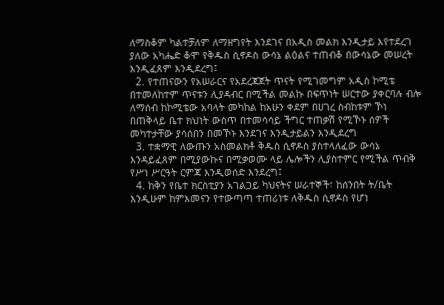ለማስቆም ካልተቻለም ለማዘግየት እንደገና በአዲስ መልክ እንዲታይ እየተደረገ ያለው አካሔድ ቆሞ የቅዱስ ሲኖዶስ ውሳኔ ልዕልና ተጠብቆ በውሳኔው መሠረት እንዲፈጸም እንዲደረግ፤
  2. የተጠናውን የአሠራርና የአደረጃጀት ጥናት የሚገመግም አዲስ ኮሚቴ በተመለከተም ጥናቱን ሊያዳብር በሚችል መልኩ በፍጥነት ሠርተው ያቀርባሉ ብሎ ለማሰብ ከኮሚቴው አባላት መካከል ከአሁን ቀደም በሀገረ ስብከቱም ኾነ በጠቅላይ ቤተ ክህነት ውስጥ በተመሳሳይ ችግር ተጠቃሽ የሚኾኑ ሰዎች መካተታቸው ያሳሰበን በመኾኑ እንደገና እንዲታይልን እንዲደረግ
  3. ተቋማዊ ለውጡን አስመልክቶ ቅዱስ ሲኖዶስ ያስተላለፈው ውሳኔ እንዳይፈጸም በሚያውኩና በሚቃወሙ ላይ ሌሎችን ሊያስተምር የሚችል ጥብቅ የሥነ ሥርዓት ርምጃ እንዲወሰድ እንደረግ፤
  4. ከቅን የቤተ ክርስቲያን አገልጋይ ካህናትና ሠራተኞች፣ ከሰንበት ት/ቤት እንዲሁም ከምእመናን የተውጣጣ ተጠሪነቱ ለቅዱስ ሲኖዶስ የሆነ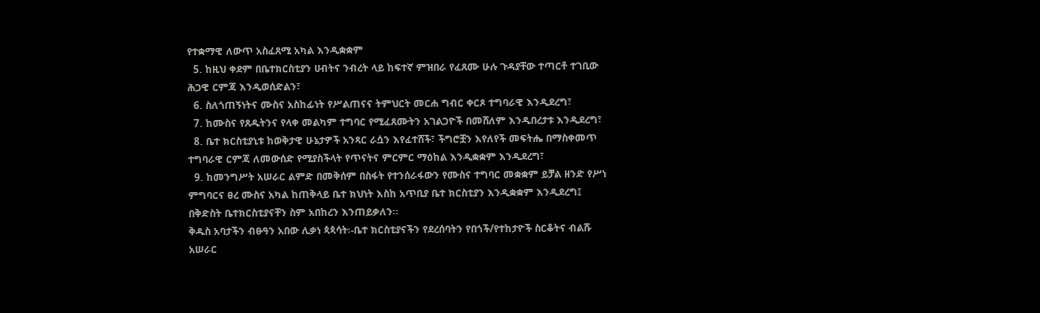የተቋማዊ ለውጥ አስፈጸሚ አካል እንዲቋቋም
  5. ከዚህ ቀደም በቤተክርስቲያን ሀብትና ንብረት ላይ ከፍተኛ ምዝበራ የፈጸሙ ሁሉ ጉዳያቸው ተጣርቶ ተገቢው ሕጋዊ ርምጃ እንዲወሰድልን፣
  6. ስለጎጠኝነትና ሙስና አስከፊነት የሥልጠናና ትምህርት መርሐ ግብር ቀርጾ ተግባራዊ እንዲደረግ፣
  7. ከሙስና የጸዱትንና የላቀ መልካም ተግባር የሚፈጸሙትን አገልጋዮች በመሸለም እንዲበረታቱ እንዲደረግ፣
  8. ቤተ ክርስቲያኒቱ ከወቅታዊ ሁኔታዎች አንጻር ራሷን እየፈተሸች፣ ችግሮቿን እየለየች መፍትሔ በማስቀመጥ ተግባራዊ ርምጃ ለመውሰድ የሚያስችላት የጥናትና ምርምር ማዕከል እንዲቋቋም እንዲደረግ፣
  9. ከመንግሥት አሠራር ልምድ በመቅሰም በስፋት የተንሰራፋውን የሙስና ተግባር መቋቋም ይቻል ዘንድ የሥነ ምግባርና ፀረ ሙስና አካል ከጠቅላይ ቤተ ክህነት እስከ አጥቢያ ቤተ ክርስቲያን እንዲቋቋም እንዲደረግ፤
በቅድስት ቤተክርስቲያናቸን ስም አበከረን እንጠይቃለን፡፡
ቅዱስ አባታችን ብፁዓን አበው ሊቃነ ጳጳሳት፡-ቤተ ክርስቲያናችን የደረሰባትን የበጎች/የተከታዮች ስርቆትና ብልሹ አሠራር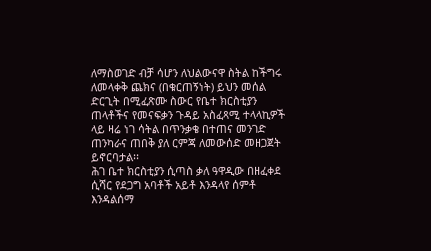ለማስወገድ ብቻ ሳሆን ለህልውናዋ ስትል ከችግሩ ለመላቀቅ ጨክና (በቁርጠኝነት) ይህን መሰል ድርጊት በሚፈጽሙ ስውር የቤተ ክርስቲያን ጠላቶችና የመናፍቃን ጉዳይ አስፈጻሚ ተላላኪዎች ላይ ዛሬ ነገ ሳትል በጥንቃቄ በተጠና መንገድ ጠንካራና ጠበቅ ያለ ርምጃ ለመውሰድ መዘጋጀት ይኖርባታል፡፡
ሕገ ቤተ ክርስቲያን ሲጣስ ቃለ ዓዋዲው በዘፈቀደ ሲሻር የደጋግ አባቶች አይቶ እንዳላየ ሰምቶ እንዳልሰማ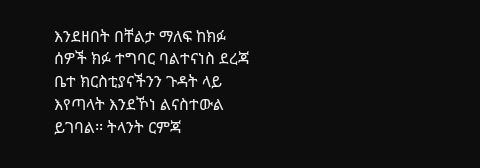እንደዘበት በቸልታ ማለፍ ከክፉ ሰዎች ክፉ ተግባር ባልተናነስ ደረጃ ቤተ ክርስቲያናችንን ጉዳት ላይ እየጣላት እንደኾነ ልናስተውል ይገባል፡፡ ትላንት ርምጃ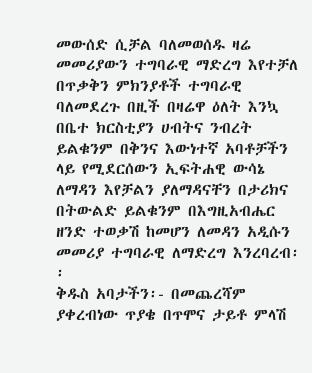መውሰድ ሲቻል ባለመወሰዱ ዛሬ መመሪያውን ተግባራዊ ማድረግ እየተቻለ በጥቃቅን ምክንያቶች ተግባራዊ ባለመደረጉ በዚች በዛሬዋ ዕለት እንኳ በቤተ ክርስቲያን ሀብትና ንብረት ይልቁንም በቅንና እውነተኛ አባቶቻችን ላይ የሚደርሰውን ኢፍትሐዊ ውሳኔ ለማዳን እየቻልን ያለማዳናቸን በታሪክና በትውልድ ይልቁንም በእግዚአብሔር ዘንድ ተወቃሽ ከመሆን ለመዳን አዲሱን መመሪያ ተግባራዊ ለማድረግ እንረባረብ፡፡
ቅዱስ አባታችን፡- በመጨረሻም ያቀረብነው ጥያቄ በጥሞና ታይቶ ምላሽ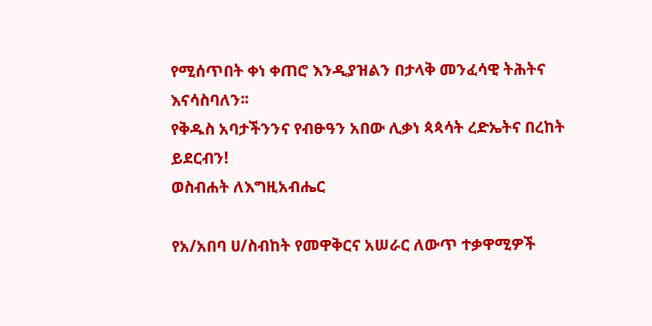የሚሰጥበት ቀነ ቀጠሮ እንዲያዝልን በታላቅ መንፈሳዊ ትሕትና እናሳስባለን፡፡
የቅዱስ አባታችንንና የብፁዓን አበው ሊቃነ ጳጳሳት ረድኤትና በረከት ይደርብን!
ወስብሐት ለእግዚአብሔር

የአ/አበባ ሀ/ስብከት የመዋቅርና አሠራር ለውጥ ተቃዋሚዎች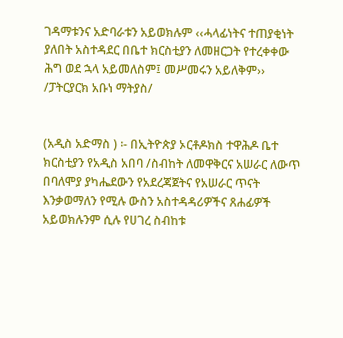ገዳማቱንና አድባራቱን አይወክሉም ‹‹ሓላፊነትና ተጠያቂነት ያለበት አስተዳደር በቤተ ክርስቲያን ለመዘርጋት የተረቀቀው ሕግ ወደ ኋላ አይመለስም፤ መሥመሩን አይለቅም›› /ፓትርያርክ አቡነ ማትያስ/


(አዲስ አድማስ ) ፡- በኢትዮጵያ ኦርቶዶክስ ተዋሕዶ ቤተ ክርስቲያን የአዲስ አበባ /ስብከት ለመዋቅርና አሠራር ለውጥ በባለሞያ ያካሔደውን የአደረጃጀትና የአሠራር ጥናት እንቃወማለን የሚሉ ውስን አስተዳዳሪዎችና ጸሐፊዎች አይወክሉንም ሲሉ የሀገረ ስብከቱ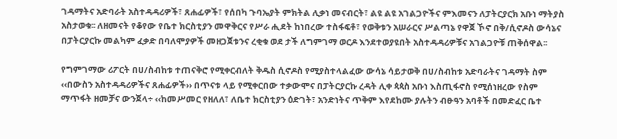ገዳማትና አድባራት አስተዳዳሪዎች፣ ጸሐፊዎች፣ የሰበካ ጉባኤያት ምክትል ሊቃነ መናብርት፣ ልዩ ልዩ አገልጋዮችና ምእመናን ለፓትርያርክ አቡነ ማትያስ አስታወቁ፡፡ ለዘመናት የቆየው የቤተ ክርስቲያን መዋቅርና የሥራ ሒደት ከነበረው ተስፋፍቶ፣ የወቅቱን አሠራርና ሥልጣኔ የዋጀ ኾኖ በቅ/ሲኖዶስ ውሳኔና በፓትርያርኩ መልካም ፈቃድ በባለሞያዎች መዘጋጀቱንና ረቂቁ ወደ ታች ለግምገማ ወርዶ እንደተወያዩበት አስተዳዳሪዎቹና አገልጋዮቹ ጠቅሰዋል፡፡

የግምገማው ሪፖርት በሀ/ስብከቱ ተጠናቅሮ የሚቀርብለት ቅዱስ ሲኖዶስ የሚያስተላልፈው ውሳኔ ሳይታወቅ በሀ/ስብከቱ አድባራትና ገዳማት ስም ‹‹በውስን አስተዳዳሪዎችና ጸሐፊዎች›› በጥናቱ ላይ የሚቀርበው ተቃውሞና በፓትርያርኩ ረዳት ሊቀ ጳጳስ አቡነ እስጢፋኖስ የሚሰነዘረው የስም ማጥፋት ዘመቻና ውንጀላ÷ ‹‹ከመሥመር የዘለለ፣ ለቤተ ክርስቲያን ዕድገት፣ አንድነትና ጥቅም እየደከሙ ያሉትን ብፁዓን አባቶች በመድፈር ቤተ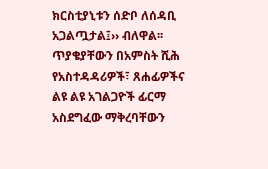ክርስቲያኒቱን ሰድቦ ለሰዳቢ አጋልጧታል፤›› ብለዋል፡፡ ጥያቄያቸውን በአምስት ሺሕ የአስተዳዳሪዎች፣ ጸሐፊዎችና ልዩ ልዩ አገልጋዮች ፊርማ አስደግፈው ማቅረባቸውን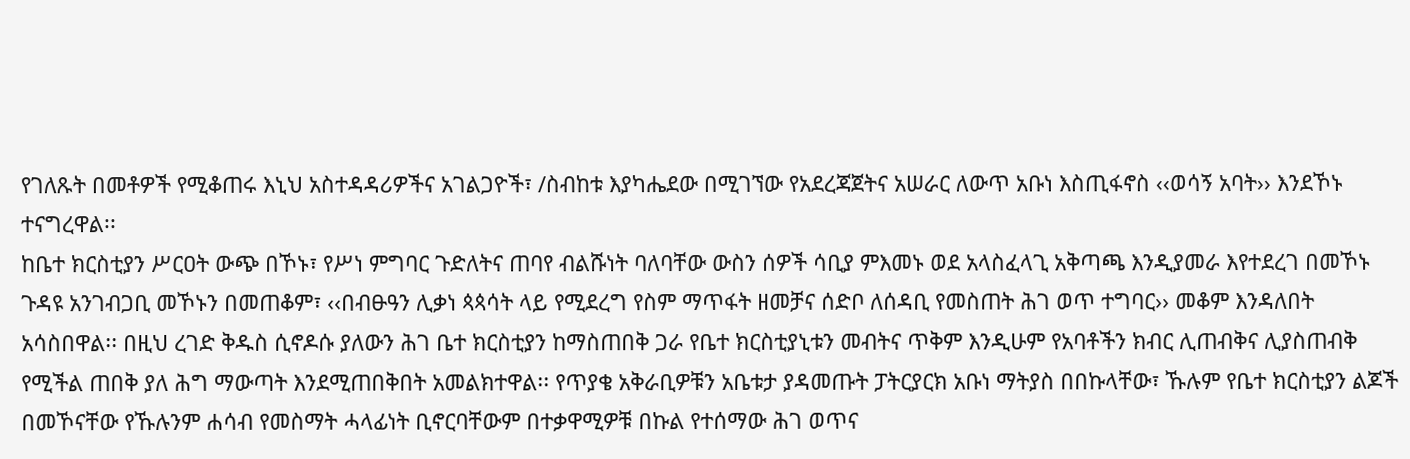የገለጹት በመቶዎች የሚቆጠሩ እኒህ አስተዳዳሪዎችና አገልጋዮች፣ /ስብከቱ እያካሔደው በሚገኘው የአደረጃጀትና አሠራር ለውጥ አቡነ እስጢፋኖስ ‹‹ወሳኝ አባት›› እንደኾኑ ተናግረዋል፡፡
ከቤተ ክርስቲያን ሥርዐት ውጭ በኾኑ፣ የሥነ ምግባር ጉድለትና ጠባየ ብልሹነት ባለባቸው ውስን ሰዎች ሳቢያ ምእመኑ ወደ አላስፈላጊ አቅጣጫ እንዲያመራ እየተደረገ በመኾኑ ጉዳዩ አንገብጋቢ መኾኑን በመጠቆም፣ ‹‹በብፁዓን ሊቃነ ጳጳሳት ላይ የሚደረግ የስም ማጥፋት ዘመቻና ሰድቦ ለሰዳቢ የመስጠት ሕገ ወጥ ተግባር›› መቆም እንዳለበት አሳስበዋል፡፡ በዚህ ረገድ ቅዱስ ሲኖዶሱ ያለውን ሕገ ቤተ ክርስቲያን ከማስጠበቅ ጋራ የቤተ ክርስቲያኒቱን መብትና ጥቅም እንዲሁም የአባቶችን ክብር ሊጠብቅና ሊያስጠብቅ የሚችል ጠበቅ ያለ ሕግ ማውጣት እንደሚጠበቅበት አመልክተዋል፡፡ የጥያቄ አቅራቢዎቹን አቤቱታ ያዳመጡት ፓትርያርክ አቡነ ማትያስ በበኩላቸው፣ ኹሉም የቤተ ክርስቲያን ልጆች በመኾናቸው የኹሉንም ሐሳብ የመስማት ሓላፊነት ቢኖርባቸውም በተቃዋሚዎቹ በኩል የተሰማው ሕገ ወጥና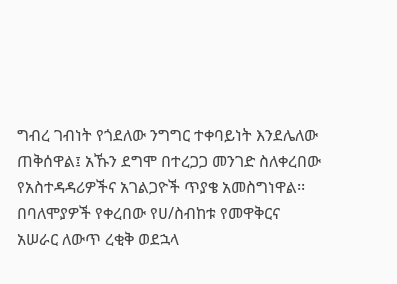ግብረ ገብነት የጎደለው ንግግር ተቀባይነት እንደሌለው ጠቅሰዋል፤ አኹን ደግሞ በተረጋጋ መንገድ ስለቀረበው የአስተዳዳሪዎችና አገልጋዮች ጥያቄ አመስግነዋል፡፡
በባለሞያዎች የቀረበው የሀ/ስብከቱ የመዋቅርና አሠራር ለውጥ ረቂቅ ወደኋላ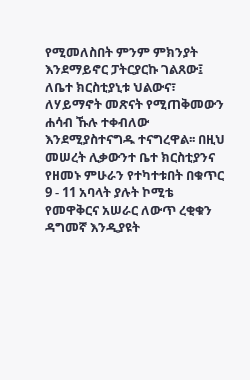የሚመለስበት ምንም ምክንያት እንደማይኖር ፓትርያርኩ ገልጸው፤ ለቤተ ክርስቲያኒቱ ህልውና፣ ለሃይማኖት መጽናት የሚጠቅመውን ሐሳብ ኹሉ ተቀብለው እንደሚያስተናግዱ ተናግረዋል፡፡ በዚህ መሠረት ሊቃውንተ ቤተ ክርስቲያንና የዘመኑ ምሁራን የተካተቱበት በቁጥር 9 - 11 አባላት ያሉት ኮሚቴ የመዋቅርና አሠራር ለውጥ ረቂቁን ዳግመኛ እንዲያዩት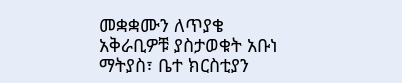መቋቋሙን ለጥያቄ አቅራቢዎቹ ያስታወቁት አቡነ ማትያስ፣ ቤተ ክርስቲያን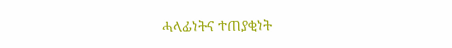ሓላፊነትና ተጠያቂነት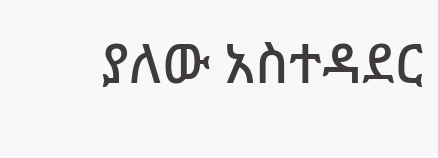ያለው አስተዳደር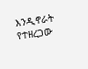እንዲኖራት የተዘረጋው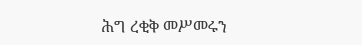ሕግ ረቂቅ መሥመሩን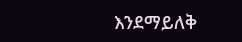እንደማይለቅ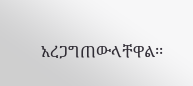አረጋግጠውላቸዋል፡፡